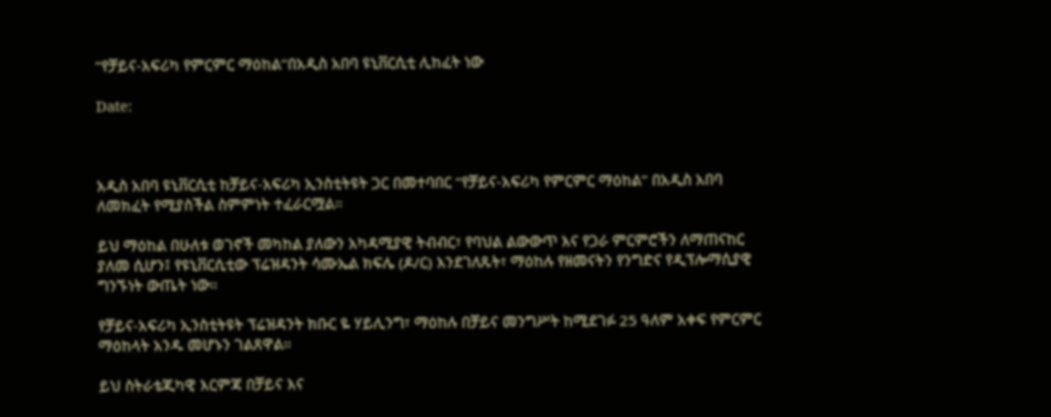“የቻይና-አፍሪካ የምርምር ማዕከል”በአዲስ አበባ ዩኒቨርሲቲ ሊከፈት ነው

Date:



አዲስ አበባ ዩኒቨርሲቲ ከቻይና-አፍሪካ ኢንስቲትዩት ጋር በመተባበር “የቻይና-አፍሪካ የምርምር ማዕከል” በአዲስ አበባ ለመክፈት የሚያስችል ስምምነት ተፈራርሟል።

ይህ ማዕከል በሁለቱ ወገኖች መካከል ያለውን አካዳሚያዊ ትብብር፣ የባህል ልውውጥ እና የጋራ ምርምሮችን ለማጠናከር ያለመ ሲሆን፤ የዩኒቨርሲቲው ፕሬዝዳንት ሳሙኤል ክፍሌ (ዶ/ር) እንደገለጹት፣ ማዕከሉ የዘመናትን የንግድና የዲፕሎማሲያዊ ግንኙነት ውጤት ነው።

የቻይና-አፍሪካ ኢንስቲትዩት ፕሬዝዳንት ክቡር ዬ ሃይሊንግ፣ ማዕከሉ በቻይና መንግሥት ከሚደገፉ 25 ዓለም አቀፍ የምርምር ማዕከላት አንዱ መሆኑን ገልጸዋል።

ይህ ስትራቴጂካዊ እርምጃ በቻይና እና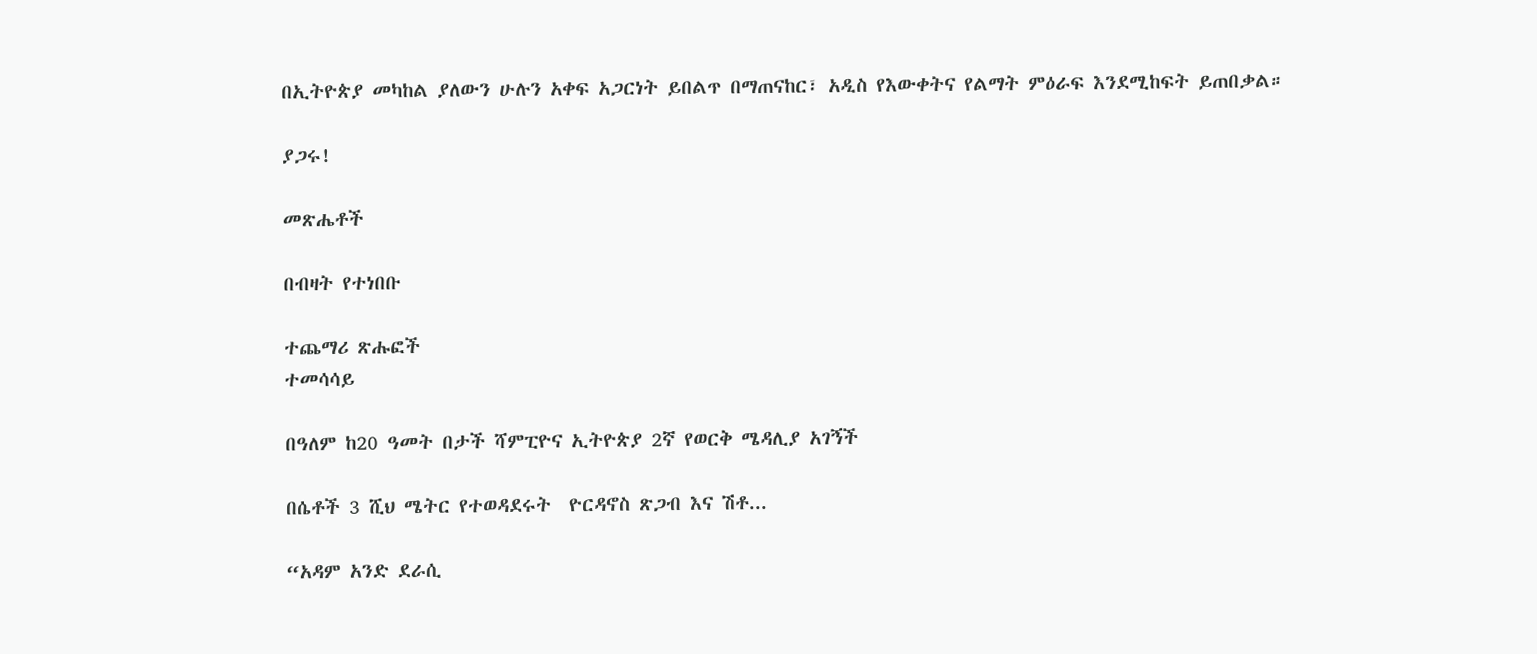በኢትዮጵያ መካከል ያለውን ሁሉን አቀፍ አጋርነት ይበልጥ በማጠናከር፣ አዲስ የእውቀትና የልማት ምዕራፍ እንደሚከፍት ይጠበቃል።

ያጋሩ!

መጽሔቶች

በብዛት የተነበቡ

ተጨማሪ ጽሑፎች
ተመሳሳይ

በዓለም ከ20 ዓመት በታች ሻምፒዮና ኢትዮጵያ 2ኛ የወርቅ ሜዳሊያ አገኝች

በሴቶች 3 ሺህ ሜትር የተወዳደሩት  ዮርዳኖስ ጽጋብ እና ሽቶ...

“አዳም አንድ ደራሲ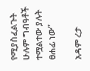የሚያስፈልጉት ሁሉም ግብዓቶች ተሟልተው ያሉት ፀሐፊ ነው”

አዳም ረታ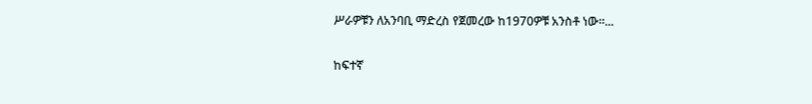ሥራዎቹን ለአንባቢ ማድረስ የጀመረው ከ1970ዎቹ አንስቶ ነው።...

ከፍተኛ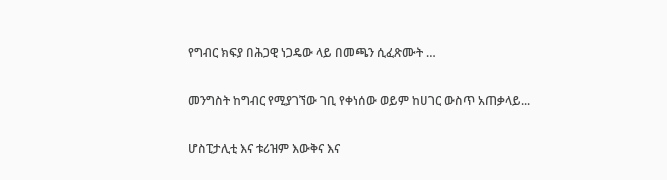የግብር ክፍያ በሕጋዊ ነጋዴው ላይ በመጫን ሲፈጽሙት …

መንግስት ከግብር የሚያገኘው ገቢ የቀነሰው ወይም ከሀገር ውስጥ አጠቃላይ...

ሆስፒታሊቲ እና ቱሪዝም እውቅና እና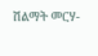ሽልማት መርሃ-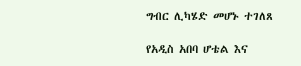ግብር ሊካሄድ መሆኑ ተገለጸ

የአዲስ አበባ ሆቴል እና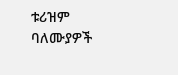ቱሪዝም ባለሙያዎች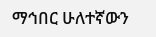ማኅበር ሁለተኛውን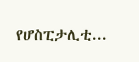የሆስፒታሊቲ...